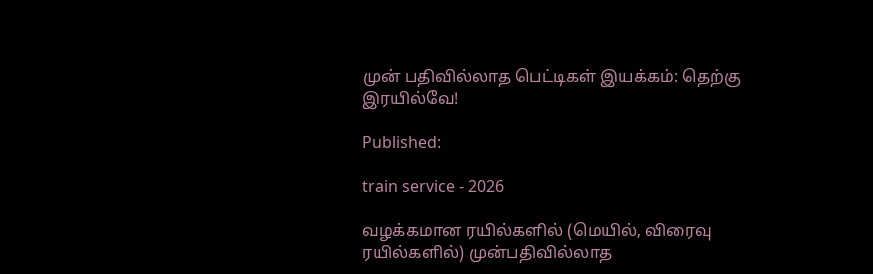முன் பதிவில்லாத பெட்டிகள் இயக்கம்: தெற்கு இரயில்வே!

Published:

train service - 2026

வழக்கமான ரயில்களில் (மெயில், விரைவு ரயில்களில்) முன்பதிவில்லாத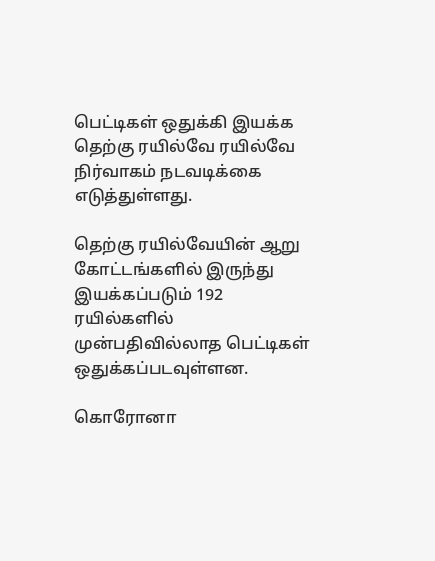பெட்டிகள் ஒதுக்கி இயக்க தெற்கு ரயில்வே ரயில்வே நிர்வாகம் நடவடிக்கை எடுத்துள்ளது.

தெற்கு ரயில்வேயின் ஆறு கோட்டங்களில் இருந்து இயக்கப்படும் 192 ரயில்களில் முன்பதிவில்லாத பெட்டிகள் ஒதுக்கப்படவுள்ளன.

கொரோனா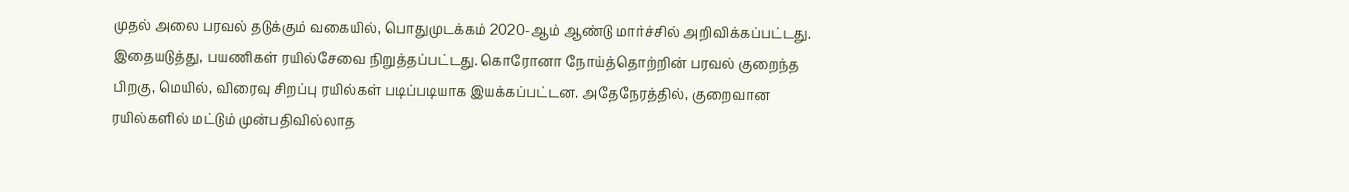முதல் அலை பரவல் தடுக்கும் வகையில், பொதுமுடக்கம் 2020-ஆம் ஆண்டு மார்ச்சில் அறிவிக்கப்பட்டது. இதையடுத்து, பயணிகள் ரயில்சேவை நிறுத்தப்பட்டது. கொரோனா நோய்த்தொற்றின் பரவல் குறைந்த பிறகு, மெயில், விரைவு சிறப்பு ரயில்கள் படிப்படியாக இயக்கப்பட்டன. அதேநேரத்தில், குறைவான ரயில்களில் மட்டும் முன்பதிவில்லாத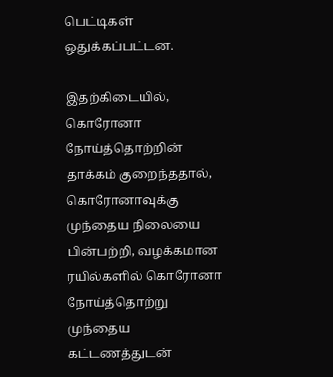பெட்டிகள் ஒதுக்கப்பட்டன.

இதற்கிடையில், கொரோனா நோய்த்தொற்றின் தாக்கம் குறைந்ததால், கொரோனாவுக்கு முந்தைய நிலையை பின்பற்றி, வழக்கமான ரயில்களில் கொரோனா நோய்த்தொற்று முந்தைய கட்டணத்துடன்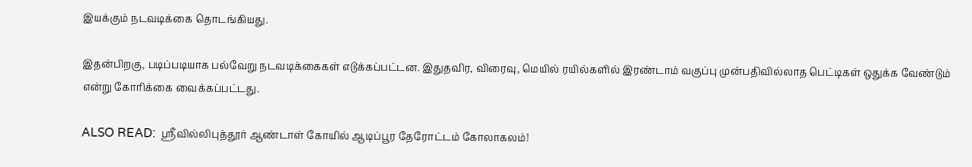இயக்கும் நடவடிக்கை தொடங்கியது.

இதன்பிறகு, படிப்படியாக பல்வேறு நடவடிக்கைகள் எடுக்கப்பட்டன. இதுதவிர, விரைவு, மெயில் ரயில்களில் இரண்டாம் வகுப்பு முன்பதிவில்லாத பெட்டிகள் ஒதுக்க வேண்டும் என்று கோரிக்கை வைக்கப்பட்டது.

ALSO READ:  ஸ்ரீவில்லிபுத்தூர் ஆண்டாள் கோயில் ஆடிப்பூர தேரோட்டம் கோலாகலம்!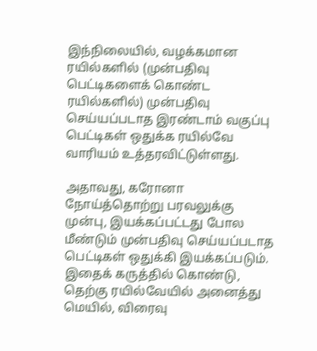இந்நிலையில், வழக்கமான ரயில்களில் (முன்பதிவு பெட்டிகளைக் கொண்ட ரயில்களில்) முன்பதிவு செய்யப்படாத இரண்டாம் வகுப்பு பெட்டிகள் ஒதுக்க ரயில்வே வாரியம் உத்தரவிட்டுள்ளது.

அதாவது, கரோனா நோய்த்தொற்று பரவலுக்கு முன்பு, இயக்கப்பட்டது போல மீண்டும் முன்பதிவு செய்யப்படாத பெட்டிகள் ஒதுக்கி இயக்கப்படும். இதைக் கருத்தில் கொண்டு, தெற்கு ரயில்வேயில் அனைத்து மெயில், விரைவு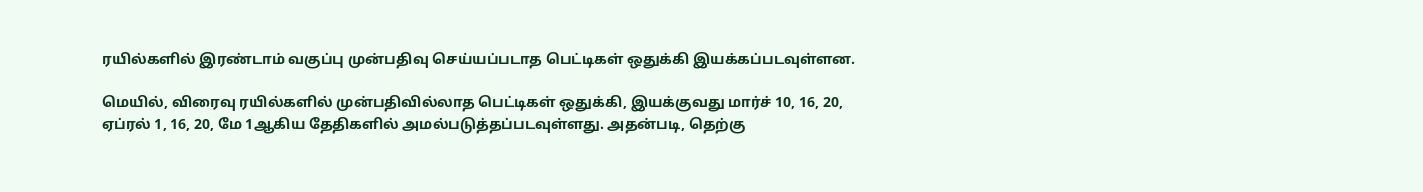ரயில்களில் இரண்டாம் வகுப்பு முன்பதிவு செய்யப்படாத பெட்டிகள் ஒதுக்கி இயக்கப்படவுள்ளன.

மெயில், விரைவு ரயில்களில் முன்பதிவில்லாத பெட்டிகள் ஒதுக்கி, இயக்குவது மார்ச் 10, 16, 20, ஏப்ரல் 1, 16, 20, மே 1ஆகிய தேதிகளில் அமல்படுத்தப்படவுள்ளது. அதன்படி, தெற்கு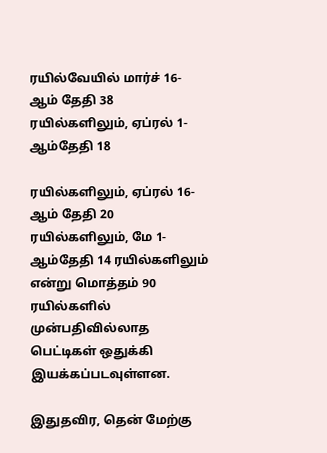ரயில்வேயில் மார்ச் 16-ஆம் தேதி 38 ரயில்களிலும், ஏப்ரல் 1-ஆம்தேதி 18

ரயில்களிலும், ஏப்ரல் 16-ஆம் தேதி 20 ரயில்களிலும், மே 1-ஆம்தேதி 14 ரயில்களிலும் என்று மொத்தம் 90 ரயில்களில் முன்பதிவில்லாத பெட்டிகள் ஒதுக்கி இயக்கப்படவுள்ளன.

இதுதவிர, தென் மேற்கு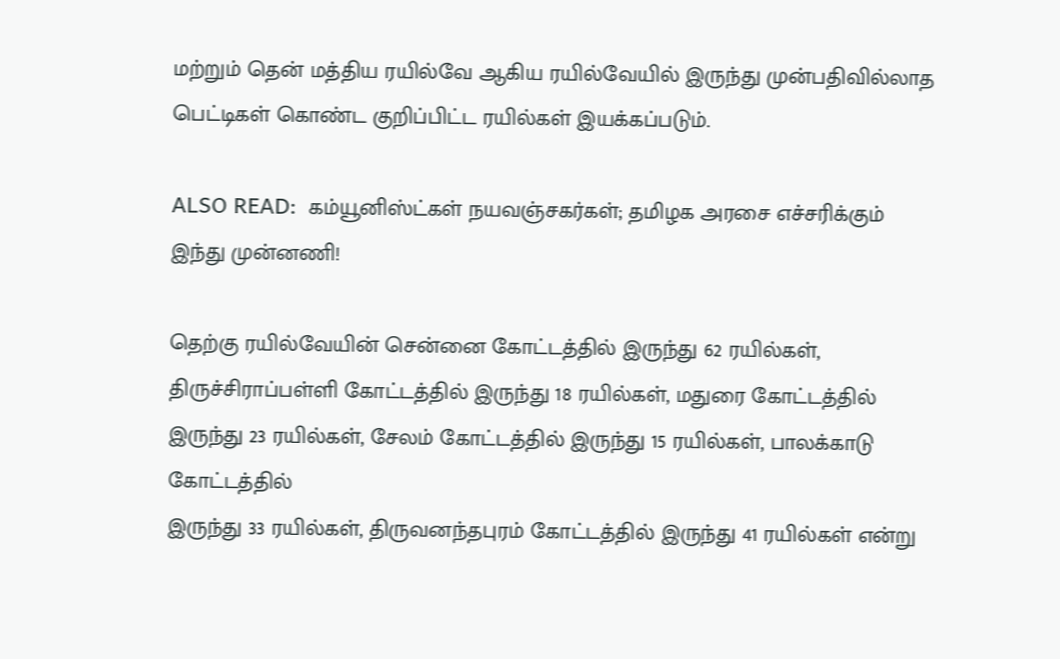மற்றும் தென் மத்திய ரயில்வே ஆகிய ரயில்வேயில் இருந்து முன்பதிவில்லாத பெட்டிகள் கொண்ட குறிப்பிட்ட ரயில்கள் இயக்கப்படும்.

ALSO READ:  கம்யூனிஸ்ட்கள் நயவஞ்சகர்கள்; தமிழக அரசை எச்சரிக்கும் இந்து முன்னணி!

தெற்கு ரயில்வேயின் சென்னை கோட்டத்தில் இருந்து 62 ரயில்கள், திருச்சிராப்பள்ளி கோட்டத்தில் இருந்து 18 ரயில்கள், மதுரை கோட்டத்தில் இருந்து 23 ரயில்கள், சேலம் கோட்டத்தில் இருந்து 15 ரயில்கள், பாலக்காடு கோட்டத்தில்
இருந்து 33 ரயில்கள், திருவனந்தபுரம் கோட்டத்தில் இருந்து 41 ரயில்கள் என்று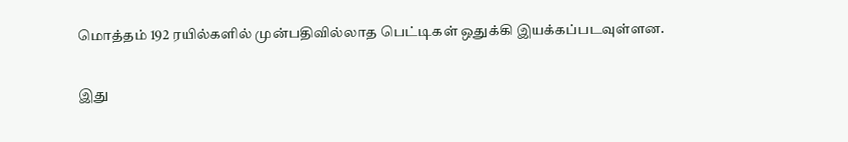மொத்தம் 192 ரயில்களில் முன்பதிவில்லாத பெட்டிகள் ஒதுக்கி இயக்கப்படவுள்ளன.

இது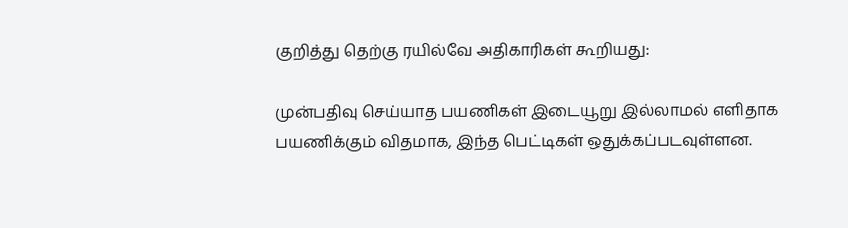குறித்து தெற்கு ரயில்வே அதிகாரிகள் கூறியது:

முன்பதிவு செய்யாத பயணிகள் இடையூறு இல்லாமல் எளிதாக பயணிக்கும் விதமாக, இந்த பெட்டிகள் ஒதுக்கப்படவுள்ளன.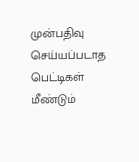முன்பதிவு செய்யப்படாத பெட்டிகள் மீண்டும்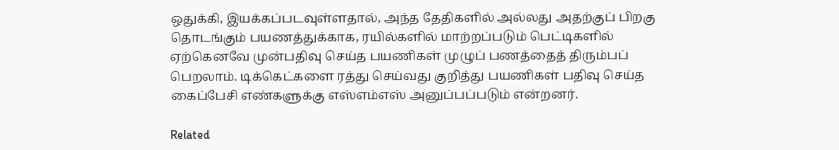ஒதுக்கி, இயக்கப்படவுள்ளதால், அந்த தேதிகளில் அல்லது அதற்குப் பிறகு தொடங்கும் பயணத்துக்காக, ரயில்களில் மாற்றப்படும் பெட்டிகளில் ஏற்கெனவே முன்பதிவு செய்த பயணிகள் முழுப் பணத்தைத் திரும்பப் பெறலாம். டிக்கெட்களை ரத்து செய்வது குறித்து பயணிகள் பதிவு செய்த கைப்பேசி எண்களுக்கு எஸ்எம்எஸ் அனுப்பப்படும் என்றனர்.

Related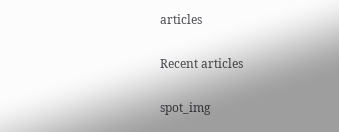articles

Recent articles

spot_img